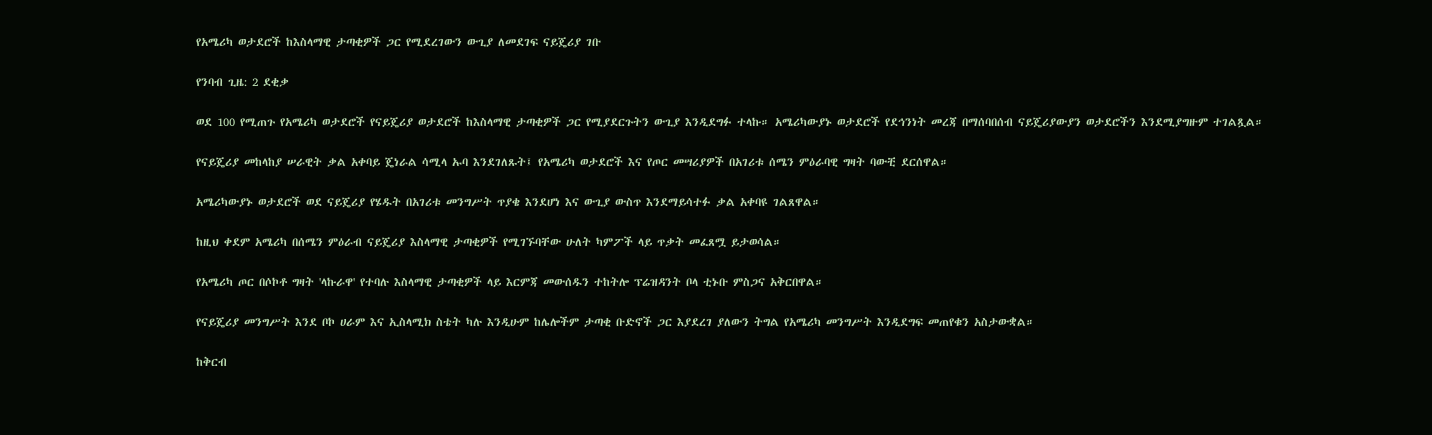የአሜሪካ ወታደሮች ከእስላማዊ ታጣቂዎች ጋር የሚደረገውን ውጊያ ለመደገፍ ናይጄሪያ ገቡ

የንባብ ጊዜ: 2 ደቂቃ

ወደ 100 የሚጠጉ የአሜሪካ ወታደሮች የናይጄሪያ ወታደሮች ከእስላማዊ ታጣቂዎች ጋር የሚያደርጉትን ውጊያ እንዲደግፉ ተላኩ። አሜሪካውያኑ ወታደሮች የደኅንነት መረጃ በማሰባበሰብ ናይጄሪያውያን ወታደሮችን እንደሚያግዙም ተገልጿል።

የናይጄሪያ መከላከያ ሠራዊት ቃል አቀባይ ጄነራል ሳሚላ ኡባ እንደገለጹት፤ የአሜሪካ ወታደሮች እና የጦር መሣሪያዎች በአገሪቱ ሰሜን ምዕራባዊ ግዛት ባውቺ ደርሰዋል።

አሜሪካውያኑ ወታደሮች ወደ ናይጄሪያ የሄዱት በአገሪቱ መንግሥት ጥያቄ እንደሆነ እና ውጊያ ውስጥ እንደማይሳተፉ ቃል አቀባዩ ገልጸዋል።

ከዚህ ቀደም አሜሪካ በሰሜን ምዕራብ ናይጄሪያ እስላማዊ ታጣቂዎች የሚገኙባቸው ሁለት ካምፖች ላይ ጥቃት መፈጸሟ ይታወሳል።

የአሜሪካ ጦር በሶኮቶ ግዛት 'ላኩራዋ' የተባሉ እስላማዊ ታጣቂዎች ላይ እርምጃ መውሰዱን ተከትሎ ፕሬዝዳንት ቦላ ቲኑቡ ምስጋና አቅርበዋል።

የናይጄሪያ መንግሥት እንደ ቦኮ ሀራም እና ኢስላሚክ ስቴት ካሉ እንዲሁም ከሌሎችም ታጣቂ ቡድኖች ጋር እያደረገ ያለውን ትግል የአሜሪካ መንግሥት እንዲደግፍ መጠየቁን አስታውቋል።

ከቅርብ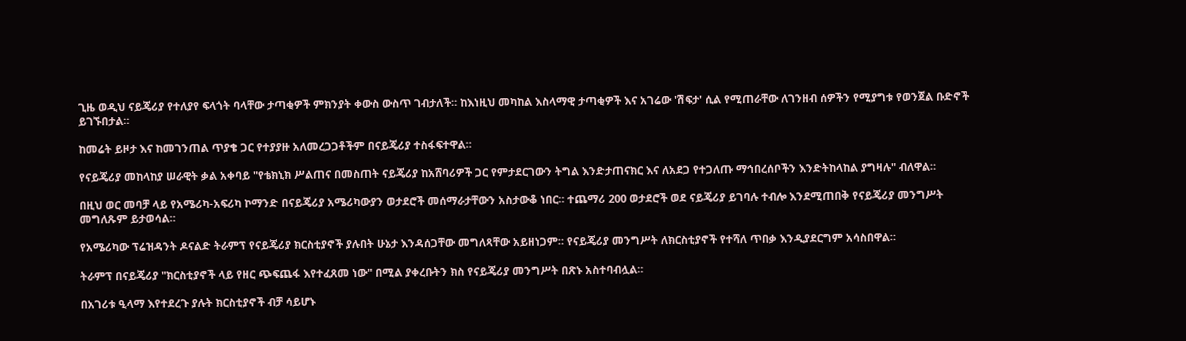ጊዜ ወዲህ ናይጄሪያ የተለያየ ፍላጎት ባላቸው ታጣቂዎች ምክንያት ቀውስ ውስጥ ገብታለች። ከእነዚህ መካከል እስላማዊ ታጣቂዎች እና አገሬው 'ሽፍታ' ሲል የሚጠራቸው ለገንዘብ ሰዎችን የሚያግቱ የወንጀል ቡድኖች ይገኙበታል።

ከመሬት ይዞታ እና ከመገንጠል ጥያቄ ጋር የተያያዙ አለመረጋጋቶችም በናይጄሪያ ተስፋፍተዋል።

የናይጄሪያ መከላከያ ሠራዊት ቃል አቀባይ "የቴክኒክ ሥልጠና በመስጠት ናይጄሪያ ከአሸባሪዎች ጋር የምታደርገውን ትግል እንድታጠናክር እና ለአደጋ የተጋለጡ ማኅበረሰቦችን እንድትከላከል ያግዛሉ" ብለዋል።

በዚህ ወር መባቻ ላይ የአሜሪካ-አፍሪካ ኮማንድ በናይጄሪያ አሜሪካውያን ወታደሮች መሰማራታቸውን አስታውቆ ነበር። ተጨማሪ 200 ወታደሮች ወደ ናይጄሪያ ይገባሉ ተብሎ እንደሚጠበቅ የናይጄሪያ መንግሥት መግለጹም ይታወሳል።

የአሜሪካው ፕሬዝዳንት ዶናልድ ትራምፕ የናይጄሪያ ክርስቲያኖች ያሉበት ሁኔታ እንዳሰጋቸው መግለጻቸው አይዘነጋም። የናይጄሪያ መንግሥት ለክርስቲያኖች የተሻለ ጥበቃ እንዲያደርግም አሳስበዋል።

ትራምፕ በናይጄሪያ "ክርስቲያኖች ላይ የዘር ጭፍጨፋ እየተፈጸመ ነው" በሚል ያቀረቡትን ክስ የናይጄሪያ መንግሥት በጽኑ አስተባብሏል።

በአገሪቱ ዒላማ እየተደረጉ ያሉት ክርስቲያኖች ብቻ ሳይሆኑ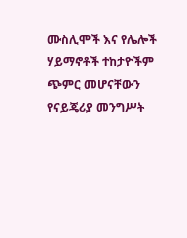ሙስሊሞች እና የሌሎች ሃይማኖቶች ተከታዮችም ጭምር መሆናቸውን የናይጄሪያ መንግሥት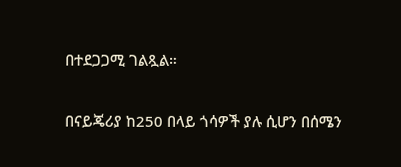በተደጋጋሚ ገልጿል።

በናይጄሪያ ከ250 በላይ ጎሳዎች ያሉ ሲሆን በሰሜን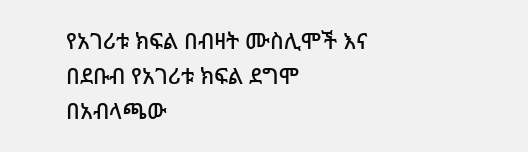የአገሪቱ ክፍል በብዛት ሙስሊሞች እና በደቡብ የአገሪቱ ክፍል ደግሞ በአብላጫው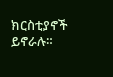ክርስቲያኖች ይኖራሉ።